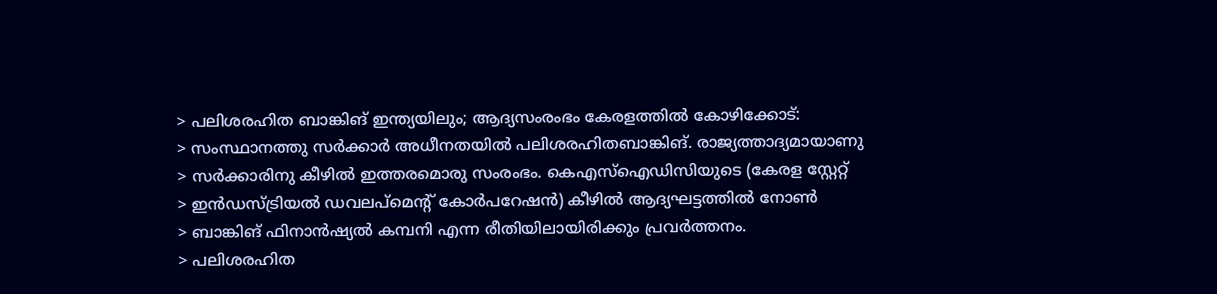> പലിശരഹിത ബാങ്കിങ് ഇന്ത്യയിലും; ആദ്യസംരംഭം കേരളത്തില്‍ കോഴിക്കോട്:
> സംസ്ഥാനത്തു സര്‍ക്കാര്‍ അധീനതയില്‍ പലിശരഹിതബാങ്കിങ്. രാജ്യത്താദ്യമായാണു
> സര്‍ക്കാരിനു കീഴില്‍ ഇത്തരമൊരു സംരംഭം. കെഎസ്ഐഡിസിയുടെ (കേരള സ്റ്റേറ്റ്
> ഇന്‍ഡസ്ട്രിയല്‍ ഡവലപ്മെന്റ് കോര്‍പറേഷന്‍) കീഴില്‍ ആദ്യഘട്ടത്തില്‍ നോണ്‍
> ബാങ്കിങ് ഫിനാന്‍ഷ്യല്‍ കമ്പനി എന്ന രീതിയിലായിരിക്കും പ്രവര്‍ത്തനം.
> പലിശരഹിത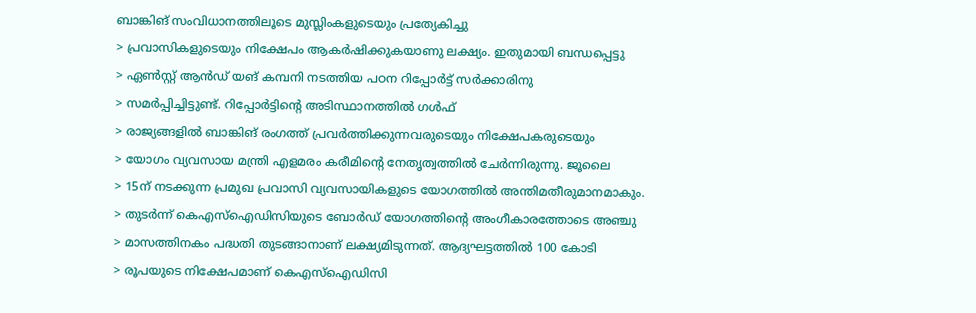ബാങ്കിങ് സംവിധാനത്തിലൂടെ മുസ്ലിംകളുടെയും പ്രത്യേകിച്ചു
> പ്രവാസികളുടെയും നിക്ഷേപം ആകര്‍ഷിക്കുകയാണു ലക്ഷ്യം. ഇതുമായി ബന്ധപ്പെട്ടു
> ഏണ്‍സ്റ്റ് ആന്‍ഡ് യങ് കമ്പനി നടത്തിയ പഠന റിപ്പോര്‍ട്ട് സര്‍ക്കാരിനു
> സമര്‍പ്പിച്ചിട്ടുണ്ട്. റിപ്പോര്‍ട്ടിന്റെ അടിസ്ഥാനത്തില്‍ ഗള്‍ഫ്
> രാജ്യങ്ങളില്‍ ബാങ്കിങ് രംഗത്ത് പ്രവര്‍ത്തിക്കുന്നവരുടെയും നിക്ഷേപകരുടെയും
> യോഗം വ്യവസായ മന്ത്രി എളമരം കരീമിന്റെ നേതൃത്വത്തില്‍ ചേര്‍ന്നിരുന്നു. ജൂലൈ
> 15ന് നടക്കുന്ന പ്രമുഖ പ്രവാസി വ്യവസായികളുടെ യോഗത്തില്‍ അന്തിമതീരുമാനമാകും.
> തുടര്‍ന്ന് കെഎസ്ഐഡിസിയുടെ ബോര്‍ഡ് യോഗത്തിന്റെ അംഗീകാരത്തോടെ അഞ്ചു
> മാസത്തിനകം പദ്ധതി തുടങ്ങാനാണ് ലക്ഷ്യമിടുന്നത്. ആദ്യഘട്ടത്തില്‍ 100 കോടി
> രൂപയുടെ നിക്ഷേപമാണ് കെഎസ്ഐഡിസി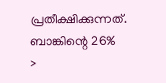പ്രതീക്ഷിക്കുന്നത്. ബാങ്കിന്റെ 26%
>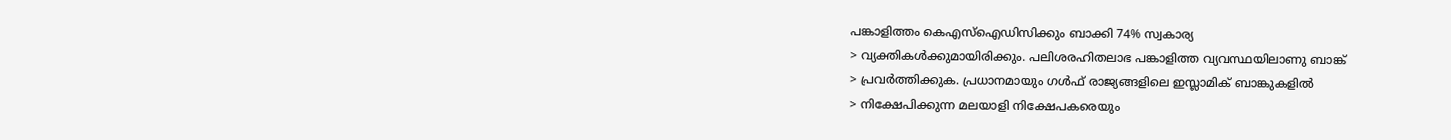പങ്കാളിത്തം കെഎസ്ഐഡിസിക്കും ബാക്കി 74% സ്വകാര്യ
> വ്യക്തികള്‍ക്കുമായിരിക്കും. പലിശരഹിതലാഭ പങ്കാളിത്ത വ്യവസ്ഥയിലാണു ബാങ്ക്
> പ്രവര്‍ത്തിക്കുക. പ്രധാനമായും ഗള്‍ഫ് രാജ്യങ്ങളിലെ ഇസ്ലാമിക് ബാങ്കുകളില്‍
> നിക്ഷേപിക്കുന്ന മലയാളി നിക്ഷേപകരെയും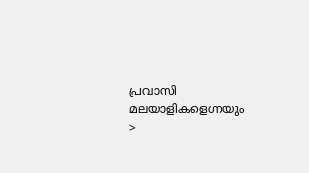പ്രവാസി മലയാളികളെഗ്നയും
>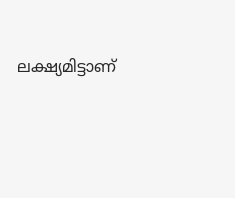ലക്ഷ്യമിട്ടാണ്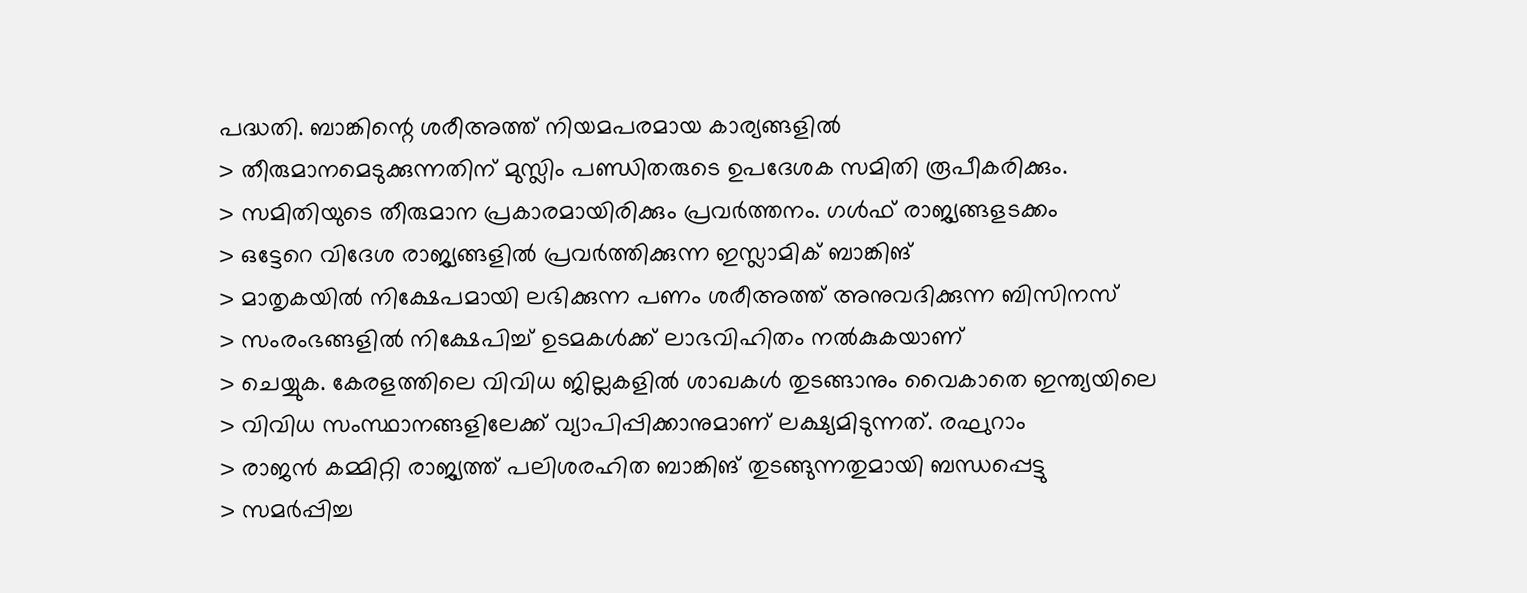പദ്ധതി. ബാങ്കിന്റെ ശരീഅത്ത് നിയമപരമായ കാര്യങ്ങളില്‍
> തീരുമാനമെടുക്കുന്നതിന് മുസ്ലിം പണ്ഡിതരുടെ ഉപദേശക സമിതി രൂപീകരിക്കും.
> സമിതിയുടെ തീരുമാന പ്രകാരമായിരിക്കും പ്രവര്‍ത്തനം. ഗള്‍ഫ് രാജ്യങ്ങളടക്കം
> ഒട്ടേറെ വിദേശ രാജ്യങ്ങളില്‍ പ്രവര്‍ത്തിക്കുന്ന ഇസ്ലാമിക് ബാങ്കിങ്
> മാതൃകയില്‍ നിക്ഷേപമായി ലഭിക്കുന്ന പണം ശരീഅത്ത് അനുവദിക്കുന്ന ബിസിനസ്
> സംരംഭങ്ങളില്‍ നിക്ഷേപിച്ച് ഉടമകള്‍ക്ക് ലാഭവിഹിതം നല്‍കുകയാണ്
> ചെയ്യുക. കേരളത്തിലെ വിവിധ ജില്ലകളില്‍ ശാഖകള്‍ തുടങ്ങാനും വൈകാതെ ഇന്ത്യയിലെ
> വിവിധ സംസ്ഥാനങ്ങളിലേക്ക് വ്യാപിപ്പിക്കാനുമാണ് ലക്ഷ്യമിടുന്നത്. രഘുറാം
> രാജന്‍ കമ്മിറ്റി രാജ്യത്ത് പലിശരഹിത ബാങ്കിങ് തുടങ്ങുന്നതുമായി ബന്ധപ്പെട്ടു
> സമര്‍പ്പിച്ച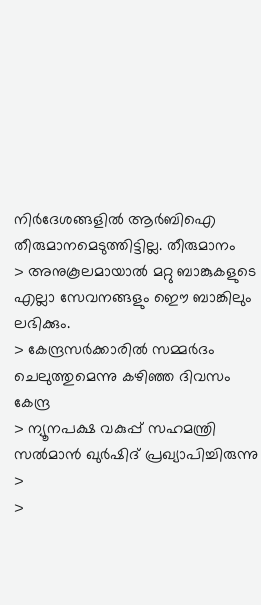നിര്‍ദേശങ്ങളില്‍ ആര്‍ബിഐ തീരുമാനമെടുത്തിട്ടില്ല. തീരുമാനം
> അനുകൂലമായാല്‍ മറ്റു ബാങ്കുകളുടെ എല്ലാ സേവനങ്ങളും ഇൌ ബാങ്കിലും ലഭിക്കും.
> കേന്ദ്രസര്‍ക്കാരില്‍ സമ്മര്‍ദം ചെലുത്തുമെന്നു കഴിഞ്ഞ ദിവസം കേന്ദ്ര
> ന്യൂനപക്ഷ വകുപ്പ് സഹമന്ത്രി സല്‍മാന്‍ ഖുര്‍ഷിദ് പ്രഖ്യാപിച്ചിരുന്നു
>
>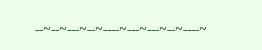--~--~---~--~----~---~---~--~----~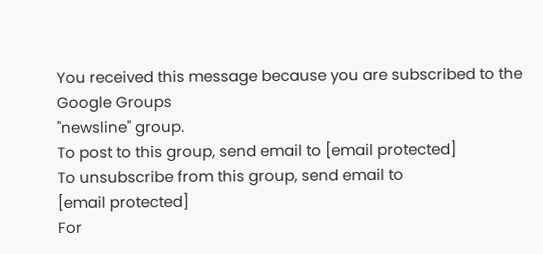You received this message because you are subscribed to the Google Groups
"newsline" group.
To post to this group, send email to [email protected]
To unsubscribe from this group, send email to
[email protected]
For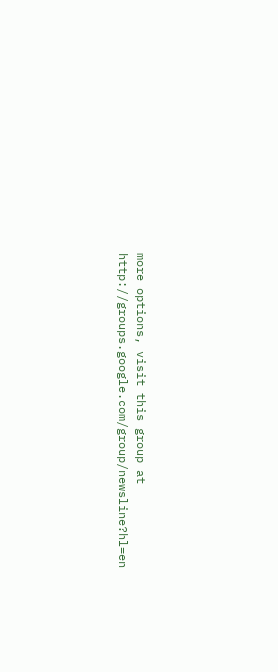more options, visit this group at
http://groups.google.com/group/newsline?hl=en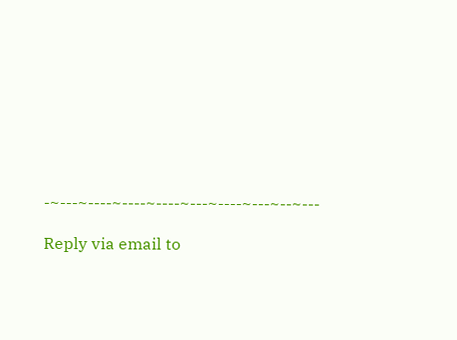-~---~----~----~----~---~----~---~--~---

Reply via email to